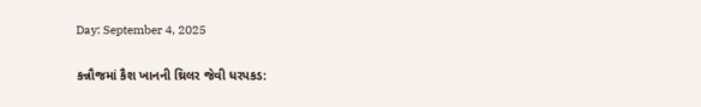Day: September 4, 2025

કન્નૌજમાં કૈશ ખાનની થ્રિલર જેવી ધરપકડ: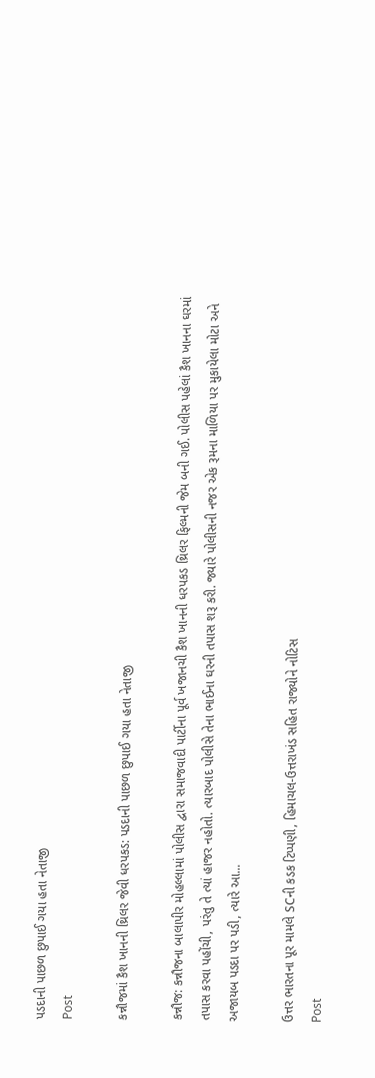પડદાની પાછળ છુપાઈ ગયા હતા નેતાજી
Post

કન્નૌજમાં કૈશ ખાનની થ્રિલર જેવી ધરપકડ: પડદાની પાછળ છુપાઈ ગયા હતા નેતાજી

કન્નૌજ: કન્નૌજના બાલાપીર મોહલ્લામાં પોલીસ દ્વારા સમાજવાદી પાર્ટીના પૂર્વ ખજાનચી કૈશ ખાનની ધરપકડ થ્રિલર ફિલ્મની જેમ બની ગઈ. પોલીસ પહેલાં કૈશ ખાનના ઘરમાં તપાસ કરવા પહોંચી, પરંતુ તે ત્યાં હાજર નહોતો. ત્યારબાદ પોલીસે તેના ભાઈના ઘરની તપાસ શરૂ કરી. જ્યારે પોલીસની નજર એક રૂમના માળિયા પર મુકાયેલા મોટા અને અજાયબ પડદા પર પડી, ત્યારે આ...

ઉત્તર ભારતના પૂર મામલે SCની કડક ટિપ્પણી, હિમાચલ-ઉત્તરાખંડ સહિત રાજ્યોને નોટિસ
Post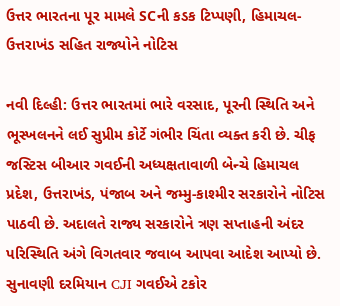ઉત્તર ભારતના પૂર મામલે SCની કડક ટિપ્પણી, હિમાચલ-ઉત્તરાખંડ સહિત રાજ્યોને નોટિસ

નવી દિલ્હી: ઉત્તર ભારતમાં ભારે વરસાદ, પૂરની સ્થિતિ અને ભૂસ્ખલનને લઈ સુપ્રીમ કોર્ટે ગંભીર ચિંતા વ્યક્ત કરી છે. ચીફ જસ્ટિસ બીઆર ગવઈની અધ્યક્ષતાવાળી બેન્ચે હિમાચલ પ્રદેશ, ઉત્તરાખંડ, પંજાબ અને જમ્મુ-કાશ્મીર સરકારોને નોટિસ પાઠવી છે. અદાલતે રાજ્ય સરકારોને ત્રણ સપ્તાહની અંદર પરિસ્થિતિ અંગે વિગતવાર જવાબ આપવા આદેશ આપ્યો છે. સુનાવણી દરમિયાન CJI ગવઈએ ટકોર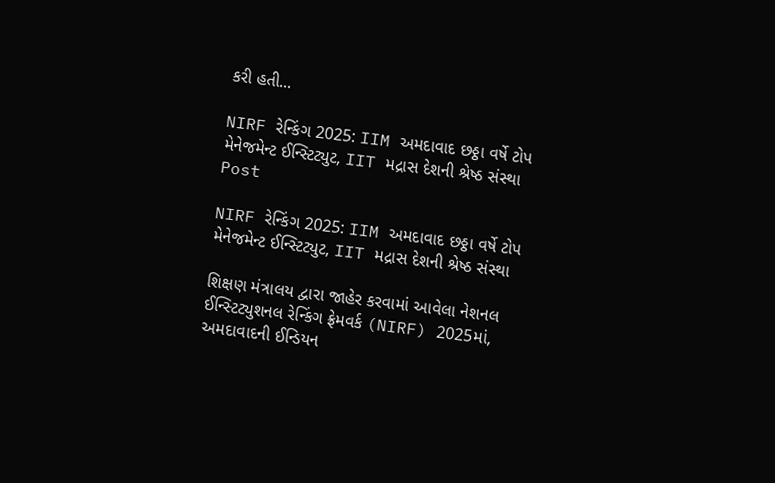કરી હતી...

NIRF રેન્કિંગ 2025: IIM અમદાવાદ છઠ્ઠા વર્ષે ટોપ મેનેજમેન્ટ ઈન્સ્ટિટ્યુટ, IIT મદ્રાસ દેશની શ્રેષ્ઠ સંસ્થા
Post

NIRF રેન્કિંગ 2025: IIM અમદાવાદ છઠ્ઠા વર્ષે ટોપ મેનેજમેન્ટ ઈન્સ્ટિટ્યુટ, IIT મદ્રાસ દેશની શ્રેષ્ઠ સંસ્થા

શિક્ષણ મંત્રાલય દ્વારા જાહેર કરવામાં આવેલા નેશનલ ઈન્સ્ટિટ્યુશનલ રેન્કિંગ ફ્રેમવર્ક (NIRF) 2025માં, અમદાવાદની ઈન્ડિયન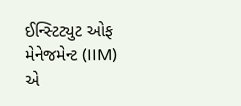ઈન્સ્ટિટ્યુટ ઓફ મેનેજમેન્ટ (IIM) એ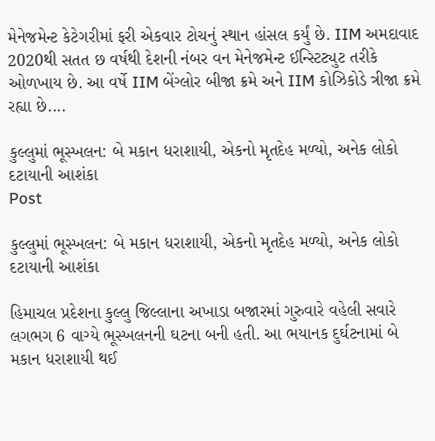મેનેજમેન્ટ કેટેગરીમાં ફરી એકવાર ટોચનું સ્થાન હાંસલ કર્યું છે. IIM અમદાવાદ 2020થી સતત છ વર્ષથી દેશની નંબર વન મેનેજમેન્ટ ઈન્સ્ટિટ્યુટ તરીકે ઓળખાય છે. આ વર્ષે IIM બેંગ્લોર બીજા ક્રમે અને IIM કોઝિકોડે ત્રીજા ક્રમે રહ્યા છે....

કુલ્લુમાં ભૂસ્ખલન: બે મકાન ધરાશાયી, એકનો મૃતદેહ મળ્યો, અનેક લોકો દટાયાની આશંકા
Post

કુલ્લુમાં ભૂસ્ખલન: બે મકાન ધરાશાયી, એકનો મૃતદેહ મળ્યો, અનેક લોકો દટાયાની આશંકા

હિમાચલ પ્રદેશના કુલ્લુ જિલ્લાના અખાડા બજારમાં ગુરુવારે વહેલી સવારે લગભગ 6 વાગ્યે ભૂસ્ખલનની ઘટના બની હતી. આ ભયાનક દુર્ઘટનામાં બે મકાન ધરાશાયી થઈ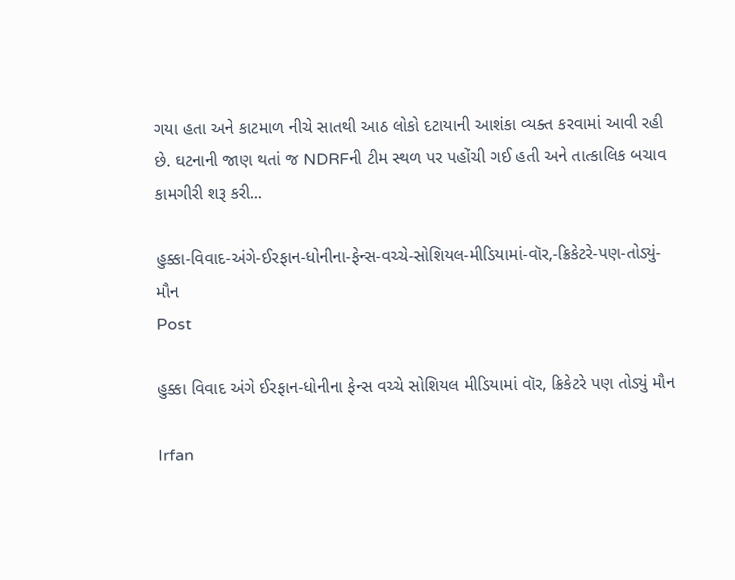ગયા હતા અને કાટમાળ નીચે સાતથી આઠ લોકો દટાયાની આશંકા વ્યક્ત કરવામાં આવી રહી છે. ઘટનાની જાણ થતાં જ NDRFની ટીમ સ્થળ પર પહોંચી ગઈ હતી અને તાત્કાલિક બચાવ કામગીરી શરૂ કરી...

હુક્કા-વિવાદ-અંગે-ઈરફાન-ધોનીના-ફેન્સ-વચ્ચે-સોશિયલ-મીડિયામાં-વૉર,-ક્રિકેટરે-પણ-તોડ્યું-મૌન
Post

હુક્કા વિવાદ અંગે ઈરફાન-ધોનીના ફેન્સ વચ્ચે સોશિયલ મીડિયામાં વૉર, ક્રિકેટરે પણ તોડ્યું મૌન

Irfan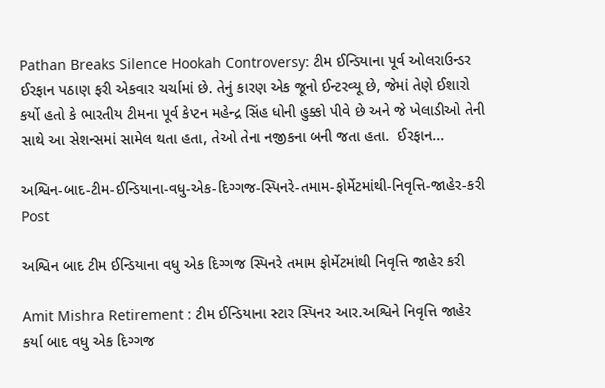Pathan Breaks Silence Hookah Controversy: ટીમ ઈન્ડિયાના પૂર્વ ઓલરાઉન્ડર ઈરફાન પઠાણ ફરી એકવાર ચર્ચામાં છે. તેનું કારણ એક જૂનો ઈન્ટરવ્યૂ છે, જેમાં તેણે ઈશારો કર્યો હતો કે ભારતીય ટીમના પૂર્વ કેપ્ટન મહેન્દ્ર સિંહ ધોની હુક્કો પીવે છે અને જે ખેલાડીઓ તેની સાથે આ સેશન્સમાં સામેલ થતા હતા, તેઓ તેના નજીકના બની જતા હતા.  ઈરફાન...

અશ્વિન-બાદ-ટીમ-ઈન્ડિયાના-વધુ-એક-દિગ્ગજ-સ્પિનરે-તમામ-ફોર્મેટમાંથી-નિવૃત્તિ-જાહેર-કરી
Post

અશ્વિન બાદ ટીમ ઈન્ડિયાના વધુ એક દિગ્ગજ સ્પિનરે તમામ ફોર્મેટમાંથી નિવૃત્તિ જાહેર કરી

Amit Mishra Retirement : ટીમ ઈન્ડિયાના સ્ટાર સ્પિનર આર.અશ્વિને નિવૃત્તિ જાહેર કર્યા બાદ વધુ એક દિગ્ગજ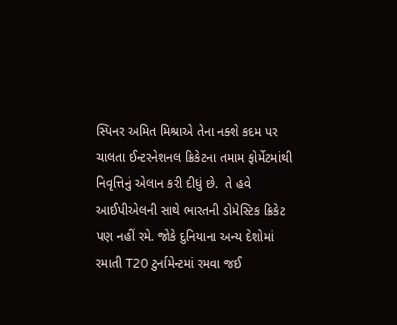સ્પિનર અમિત મિશ્રાએ તેના નક્શે કદમ પર ચાલતા ઈન્ટરનેશનલ ક્રિકેટના તમામ ફોર્મેટમાંથી નિવૃત્તિનું એલાન કરી દીધું છે.  તે હવે આઈપીએલની સાથે ભારતની ડોમેસ્ટિક ક્રિકેટ પણ નહીં રમે. જોકે દુનિયાના અન્ય દેશોમાં રમાતી T20 ટુર્નામેન્ટમાં રમવા જઈ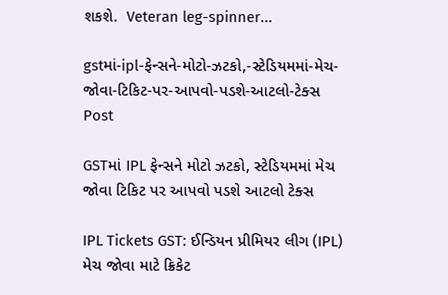શકશે.  Veteran leg-spinner...

gstમાં-ipl-ફેન્સને-મોટો-ઝટકો,-સ્ટેડિયમમાં-મેચ-જોવા-ટિકિટ-પર-આપવો-પડશે-આટલો-ટેક્સ
Post

GSTમાં IPL ફેન્સને મોટો ઝટકો, સ્ટેડિયમમાં મેચ જોવા ટિકિટ પર આપવો પડશે આટલો ટેક્સ

IPL Tickets GST: ઈન્ડિયન પ્રીમિયર લીગ (IPL) મેચ જોવા માટે ક્રિકેટ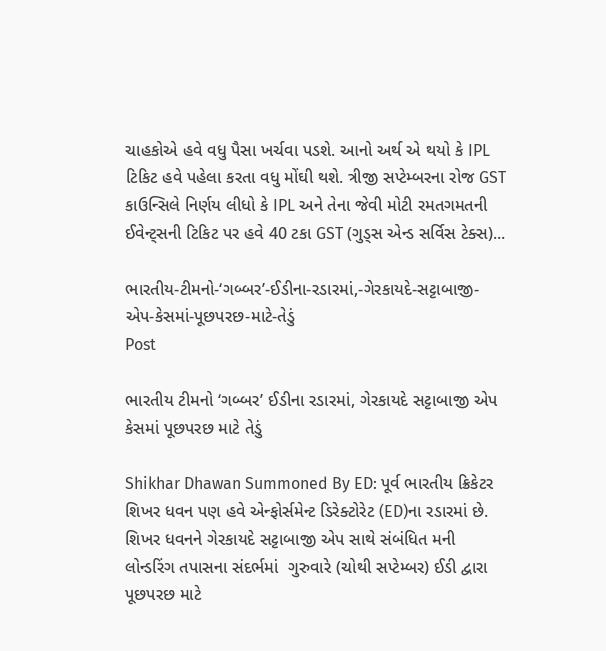ચાહકોએ હવે વધુ પૈસા ખર્ચવા પડશે. આનો અર્થ એ થયો કે IPL ટિકિટ હવે પહેલા કરતા વધુ મોંઘી થશે. ત્રીજી સપ્ટેમ્બરના રોજ GST કાઉન્સિલે નિર્ણય લીધો કે IPL અને તેના જેવી મોટી રમતગમતની ઈવેન્ટ્સની ટિકિટ પર હવે 40 ટકા GST (ગુડ્સ એન્ડ સર્વિસ ટેક્સ)...

ભારતીય-ટીમનો-‘ગબ્બર’-ઈડીના-રડારમાં,-ગેરકાયદે-સટ્ટાબાજી-એપ-કેસમાં-પૂછપરછ-માટે-તેડું
Post

ભારતીય ટીમનો ‘ગબ્બર’ ઈડીના રડારમાં, ગેરકાયદે સટ્ટાબાજી એપ કેસમાં પૂછપરછ માટે તેડું

Shikhar Dhawan Summoned By ED: પૂર્વ ભારતીય ક્રિકેટર શિખર ધવન પણ હવે એન્ફોર્સમેન્ટ ડિરેક્ટોરેટ (ED)ના રડારમાં છે. શિખર ધવનને ગેરકાયદે સટ્ટાબાજી એપ સાથે સંબંધિત મની લોન્ડરિંગ તપાસના સંદર્ભમાં  ગુરુવારે (ચોથી સપ્ટેમ્બર) ઈડી દ્વારા પૂછપરછ માટે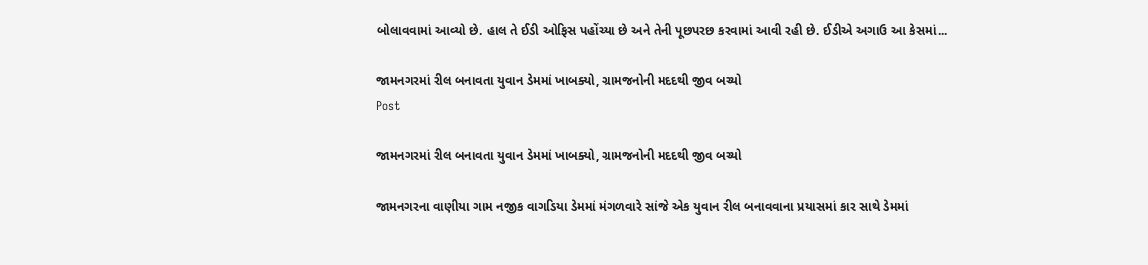બોલાવવામાં આવ્યો છે. હાલ તે ઈડી ઓફિસ પહોંચ્યા છે અને તેની પૂછપરછ કરવામાં આવી રહી છે. ઈડીએ અગાઉ આ કેસમાં...

જામનગરમાં રીલ બનાવતા યુવાન ડેમમાં ખાબક્યો, ગ્રામજનોની મદદથી જીવ બચ્યો
Post

જામનગરમાં રીલ બનાવતા યુવાન ડેમમાં ખાબક્યો, ગ્રામજનોની મદદથી જીવ બચ્યો

જામનગરના વાણીયા ગામ નજીક વાગડિયા ડેમમાં મંગળવારે સાંજે એક યુવાન રીલ બનાવવાના પ્રયાસમાં કાર સાથે ડેમમાં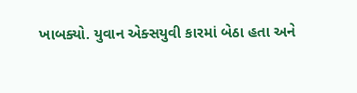ખાબક્યો. યુવાન એક્સયુવી કારમાં બેઠા હતા અને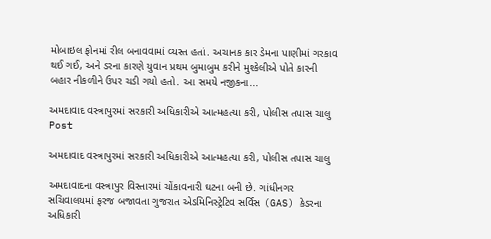મોબાઇલ ફોનમાં રીલ બનાવવામાં વ્યસ્ત હતાં. અચાનક કાર ડેમના પાણીમાં ગરકાવ થઈ ગઈ, અને ડરના કારણે યુવાન પ્રથમ બુમાબુમ કરીને મુશ્કેલીએ પોતે કારની બહાર નીકળીને ઉપર ચડી ગયો હતો. આ સમયે નજીકના...

અમદાવાદ વસ્ત્રાપુરમાં સરકારી અધિકારીએ આત્મહત્યા કરી, પોલીસ તપાસ ચાલુ
Post

અમદાવાદ વસ્ત્રાપુરમાં સરકારી અધિકારીએ આત્મહત્યા કરી, પોલીસ તપાસ ચાલુ

અમદાવાદના વસ્ત્રાપુર વિસ્તારમાં ચોંકાવનારી ઘટના બની છે. ગાંધીનગર સચિવાલયમાં ફરજ બજાવતા ગુજરાત એડમિનિસ્ટ્રેટિવ સર્વિસ (GAS) કેડરના અધિકારી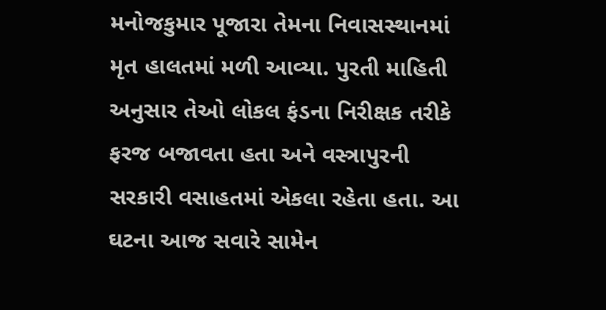મનોજકુમાર પૂજારા તેમના નિવાસસ્થાનમાં મૃત હાલતમાં મળી આવ્યા. પુરતી માહિતી અનુસાર તેઓ લોકલ ફંડના નિરીક્ષક તરીકે ફરજ બજાવતા હતા અને વસ્ત્રાપુરની સરકારી વસાહતમાં એકલા રહેતા હતા. આ ઘટના આજ સવારે સામેન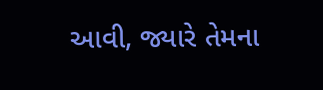આવી, જ્યારે તેમના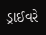ડ્રાઈવરે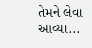તેમને લેવા આવ્યા...